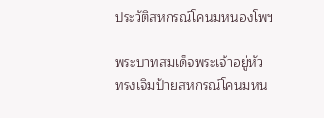ประวัติสหกรณ์โคนมหนองโพฯ

พระบาทสมเด็จพระเจ้าอยู่หัว
ทรงเจิมป้ายสหกรณ์โคนมหน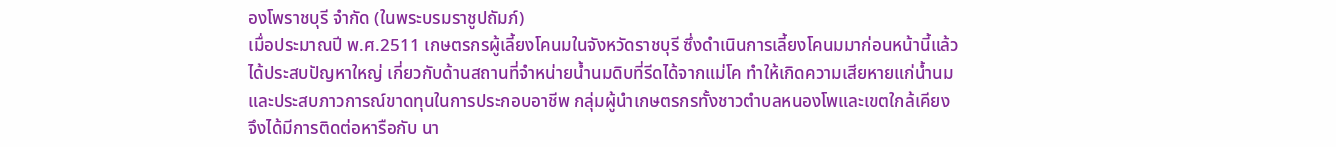องโพราชบุรี จำกัด (ในพระบรมราชูปถัมภ์)
เมื่อประมาณปี พ.ศ.2511 เกษตรกรผู้เลี้ยงโคนมในจังหวัดราชบุรี ซึ่งดำเนินการเลี้ยงโคนมมาก่อนหน้านี้แล้ว
ได้ประสบปัญหาใหญ่ เกี่ยวกับด้านสถานที่จำหน่ายน้ำนมดิบที่รีดได้จากแม่โค ทำให้เกิดความเสียหายแก่น้ำนม
และประสบภาวการณ์ขาดทุนในการประกอบอาชีพ กลุ่มผู้นำเกษตรกรทั้งชาวตำบลหนองโพและเขตใกล้เคียง
จึงได้มีการติดต่อหารือกับ นา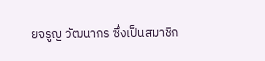ยจรูญ วัฒนากร ซึ่งเป็นสมาชิก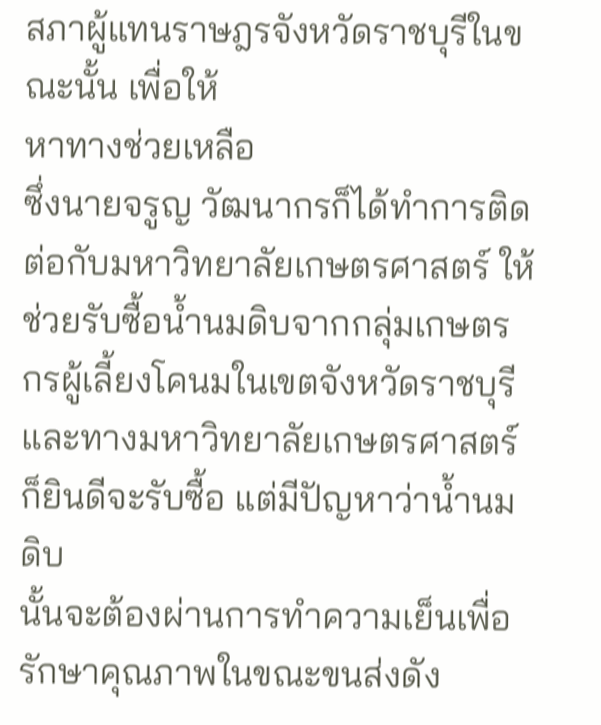สภาผู้แทนราษฎรจังหวัดราชบุรีในขณะนั้น เพื่อให้
หาทางช่วยเหลือ
ซึ่งนายจรูญ วัฒนากรก็ได้ทำการติดต่อกับมหาวิทยาลัยเกษตรศาสตร์ ให้ช่วยรับซื้อน้ำนมดิบจากกลุ่มเกษตร
กรผู้เลี้ยงโคนมในเขตจังหวัดราชบุรีและทางมหาวิทยาลัยเกษตรศาสตร์ก็ยินดีจะรับซื้อ แต่มีปัญหาว่าน้ำนมดิบ
นั้นจะต้องผ่านการทำความเย็นเพื่อรักษาคุณภาพในขณะขนส่งดัง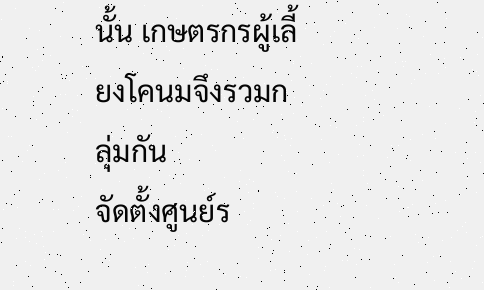นั้น เกษตรกรผู้เลี้ยงโคนมจึงรวมกลุ่มกัน
จัดตั้งศูนย์ร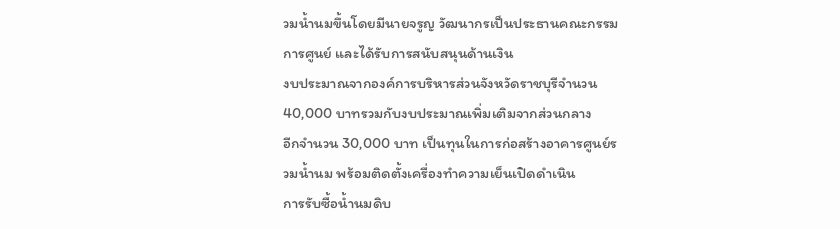วมน้ำนมขึ้นโดยมีนายจรูญ วัฒนากรเป็นประธานคณะกรรมการศูนย์ และได้รับการสนับสนุนด้านเงิน
งบประมาณจากองค์การบริหารส่วนจังหวัดราชบุรีจำนวน 40,000 บาทรวมกับงบประมาณเพิ่มเติมจากส่วนกลาง
อีกจำนวน 30,000 บาท เป็นทุนในการก่อสร้างอาคารศูนย์รวมน้ำนม พร้อมติดตั้งเครื่องทำความเย็นเปิดดำเนิน
การรับซื้อน้ำนมดิบ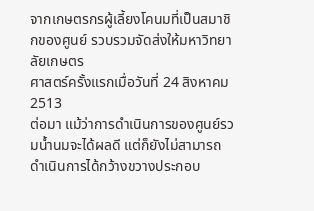จากเกษตรกรผู้เลี้ยงโคนมที่เป็นสมาชิกของศูนย์ รวบรวมจัดส่งให้มหาวิทยาลัยเกษตร
ศาสตร์ครั้งแรกเมื่อวันที่ 24 สิงหาคม 2513
ต่อมา แม้ว่าการดำเนินการของศูนย์รวมน้ำนมจะได้ผลดี แต่ก็ยังไม่สามารถดำเนินการได้กว้างขวางประกอบ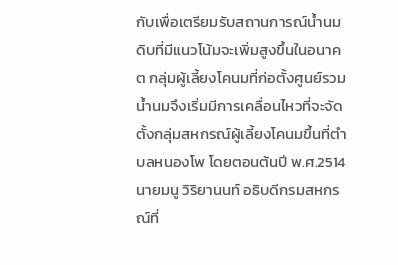กับเพื่อเตรียมรับสถานการณ์น้ำนมดิบที่มีแนวโน้มจะเพิ่มสูงขึ้นในอนาคต กลุ่มผู้เลี้ยงโคนมที่ก่อตั้งศูนย์รวม
น้ำนมจึงเริ่มมีการเคลื่อนไหวที่จะจัดตั้งกลุ่มสหกรณ์ผู้เลี้ยงโคนมขึ้นที่ตำบลหนองโพ โดยตอนต้นปี พ.ศ.2514
นายมนู วิริยานนท์ อธิบดีกรมสหกรณ์ที่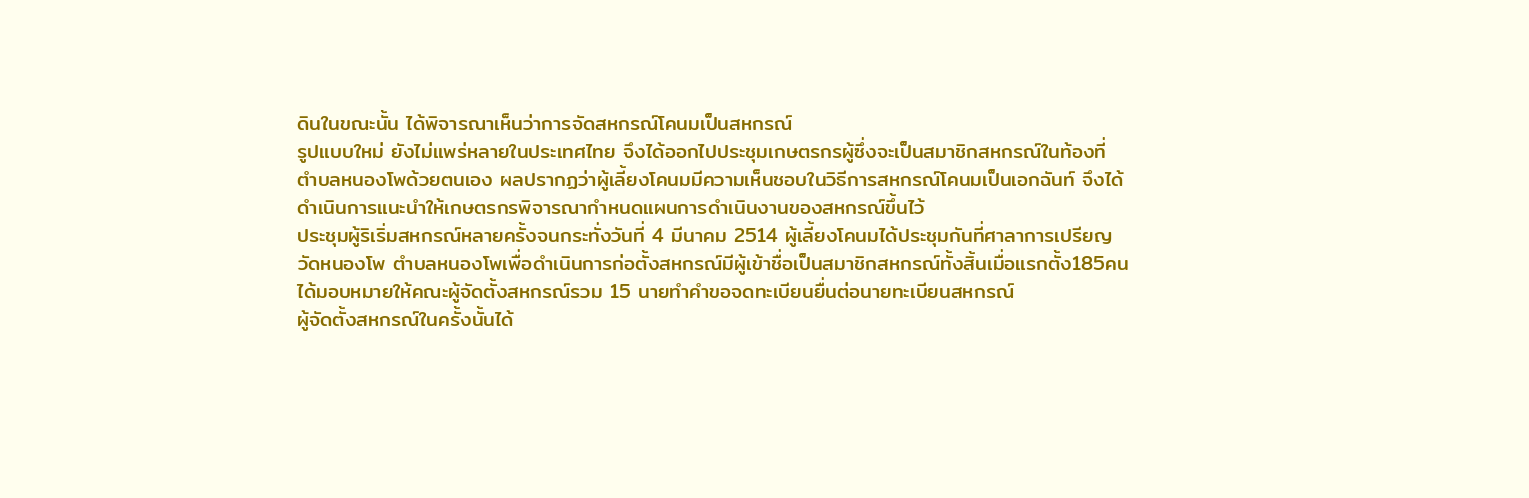ดินในขณะนั้น ได้พิจารณาเห็นว่าการจัดสหกรณ์โคนมเป็นสหกรณ์
รูปแบบใหม่ ยังไม่แพร่หลายในประเทศไทย จึงได้ออกไปประชุมเกษตรกรผู้ซึ่งจะเป็นสมาชิกสหกรณ์ในท้องที่
ตำบลหนองโพด้วยตนเอง ผลปรากฏว่าผู้เลี้ยงโคนมมีความเห็นชอบในวิธีการสหกรณ์โคนมเป็นเอกฉันท์ จึงได้
ดำเนินการแนะนำให้เกษตรกรพิจารณากำหนดแผนการดำเนินงานของสหกรณ์ขึ้นไว้
ประชุมผู้ริเริ่มสหกรณ์หลายครั้งจนกระทั่งวันที่ 4 มีนาคม 2514 ผู้เลี้ยงโคนมได้ประชุมกันที่ศาลาการเปรียญ
วัดหนองโพ ตำบลหนองโพเพื่อดำเนินการก่อตั้งสหกรณ์มีผู้เข้าชื่อเป็นสมาชิกสหกรณ์ทั้งสิ้นเมื่อแรกตั้ง185คน
ได้มอบหมายให้คณะผู้จัดตั้งสหกรณ์รวม 15 นายทำคำขอจดทะเบียนยื่นต่อนายทะเบียนสหกรณ์
ผู้จัดตั้งสหกรณ์ในครั้งนั้นได้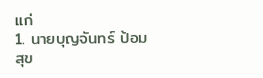แก่
1. นายบุญจันทร์ ป้อมสุข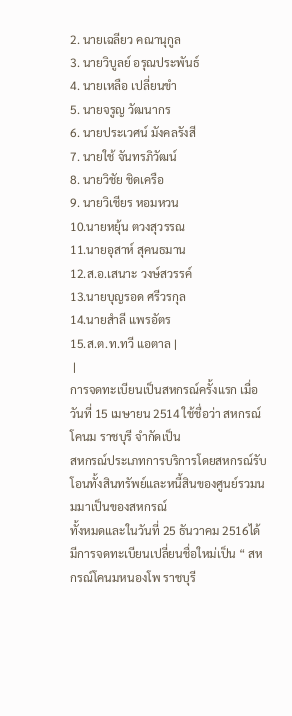2. นายเฉลียว คณานุกูล
3. นายวิบูลย์ อรุณประพันธ์
4. นายเหลือ เปลี่ยนขำ
5. นายจรูญ วัฒนากร
6. นายประเวศน์ มังคลรังสี
7. นายใช้ จันทรภิวัฒน์
8. นายวิชัย ชิดเครือ
9. นายวิเชียร หอมหวน
10.นายหยุ้น ตวงสุวรรณ
11.นายอุสาห์ สุคนธมาน
12.ส.อ.เสนาะ วงษ์สวรรค์
13.นายบุญรอด ศรีวรกุล
14.นายสำลี แพรอัตร
15.ส.ต.ท.ทวี แอตาล |
 |
การจดทะเบียนเป็นสหกรณ์ครั้งแรก เมื่อวันที่ 15 เมษายน 2514 ใช้ชื่อว่า สหกรณ์โคนม ราชบุรี จำกัดเป็น
สหกรณ์ประเภทการบริการโดยสหกรณ์รับโอนทั้งสินทรัพย์และหนี้สินของศูนย์รวมนมมาเป็นของสหกรณ์
ทั้งหมดและในวันที่ 25 ธันวาคม 2516ได้มีการจดทะเบียนเปลี่ยนชื่อใหม่เป็น “ สหกรณ์โคนมหนองโพ ราชบุรี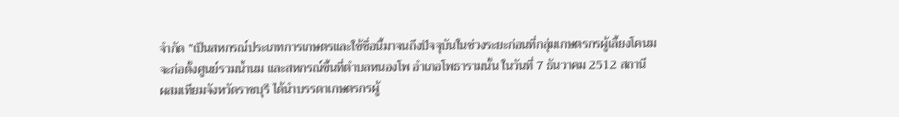จำกัด ”เป็นสหกรณ์ประเภทการเกษตรและใช้ชื่อนี้มาจนถึงปัจจุบันในช่วงระยะก่อนที่กลุ่มเกษตรกรผู้เลี้ยงโคนม
จะก่อตั้งศูนย์รวมน้ำนม และสหกรณ์ขึ้นที่ตำบลหนองโพ อำเภอโพธารามนั้น ในวันที่ 7 ธันวาคม 2512 สถานี
ผสมเทียมจังหวัดราชบุรี ได้นำบรรดาเกษตรกรผู้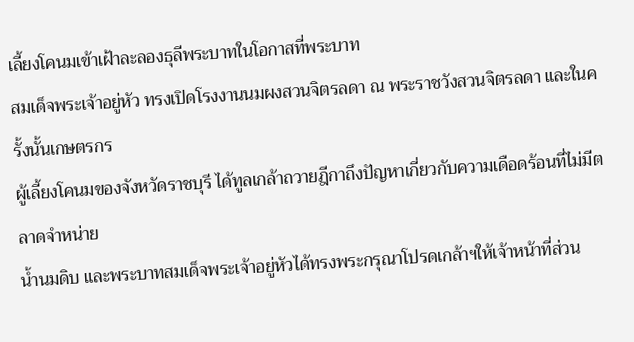เลี้ยงโคนมเข้าเฝ้าละลองธุลีพระบาทในโอกาสที่พระบาท
สมเด็จพระเจ้าอยู่หัว ทรงเปิดโรงงานนมผงสวนจิตรลดา ณ พระราชวังสวนจิตรลดา และในครั้งนั้นเกษตรกร
ผู้เลี้ยงโคนมของจังหวัดราชบุรี ได้ทูลเกล้าถวายฎีกาถึงปัญหาเกี่ยวกับความเดือดร้อนที่ไม่มีตลาดจำหน่าย
น้ำนมดิบ และพระบาทสมเด็จพระเจ้าอยู่หัวได้ทรงพระกรุณาโปรดเกล้าฯให้เจ้าหน้าที่ส่วน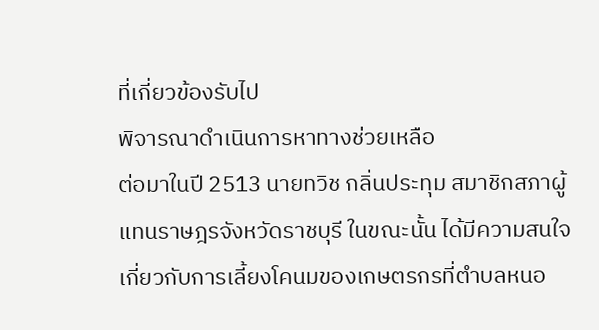ที่เกี่ยวข้องรับไป
พิจารณาดำเนินการหาทางช่วยเหลือ
ต่อมาในปี 2513 นายทวิช กลิ่นประทุม สมาชิกสภาผู้แทนราษฎรจังหวัดราชบุรี ในขณะนั้น ได้มีความสนใจ
เกี่ยวกับการเลี้ยงโคนมของเกษตรกรที่ตำบลหนอ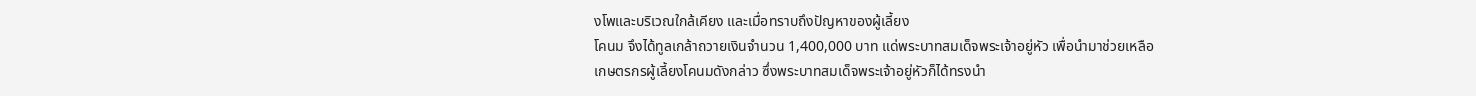งโพและบริเวณใกล้เคียง และเมื่อทราบถึงปัญหาของผู้เลี้ยง
โคนม จึงได้ทูลเกล้าถวายเงินจำนวน 1,400,000 บาท แด่พระบาทสมเด็จพระเจ้าอยู่หัว เพื่อนำมาช่วยเหลือ
เกษตรกรผู้เลี้ยงโคนมดังกล่าว ซึ่งพระบาทสมเด็จพระเจ้าอยู่หัวก็ได้ทรงนำ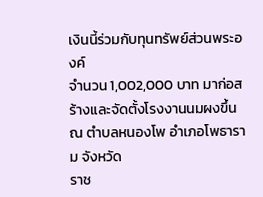เงินนี้ร่วมกับทุนทรัพย์ส่วนพระองค์
จำนวน 1,002,000 บาท มาก่อสร้างและจัดตั้งโรงงานนมผงขึ้น ณ ตำบลหนองโพ อำเภอโพธาราม จังหวัด
ราช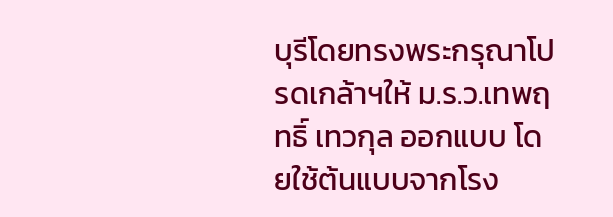บุรีโดยทรงพระกรุณาโปรดเกล้าฯให้ ม.ร.ว.เทพฤทธิ์ เทวกุล ออกแบบ โดยใช้ต้นแบบจากโรง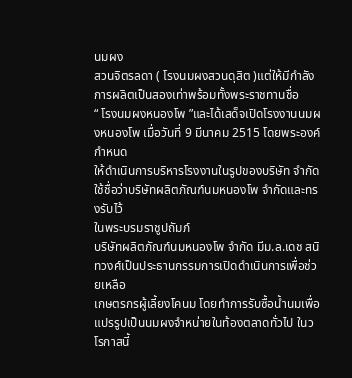นมผง
สวนจิตรลดา ( โรงนมผงสวนดุสิต )แต่ให้มีกำลังการผลิตเป็นสองเท่าพร้อมทั้งพระราชทานชื่อ
“ โรงนมผงหนองโพ ”และได้เสด็จเปิดโรงงานนมผงหนองโพ เมื่อวันที่ 9 มีนาคม 2515 โดยพระองค์กำหนด
ให้ดำเนินการบริหารโรงงานในรูปของบริษัท จำกัด ใช้ชื่อว่าบริษัทผลิตภัณฑ์นมหนองโพ จำกัดและทรงรับไว้
ในพระบรมราชูปถัมภ์
บริษัทผลิตภัณฑ์นมหนองโพ จำกัด มีม.ล.เดช สนิทวงศ์เป็นประธานกรรมการเปิดดำเนินการเพื่อช่วยเหลือ
เกษตรกรผู้เลี้ยงโคนม โดยทำการรับซื้อน้ำนมเพื่อแปรรูปเป็นนมผงจำหน่ายในท้องตลาดทั่วไป ในวโรกาสนี้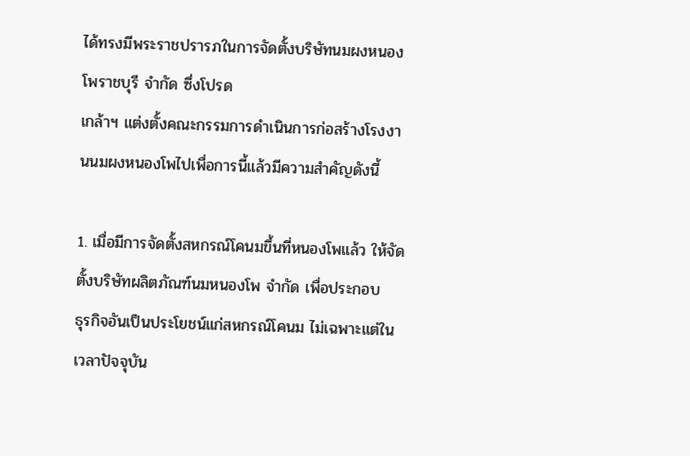ได้ทรงมีพระราชปรารภในการจัดตั้งบริษัทนมผงหนองโพราชบุรี จำกัด ซึ่งโปรด
เกล้าฯ แต่งตั้งคณะกรรมการดำเนินการก่อสร้างโรงงานนมผงหนองโพไปเพื่อการนี้แล้วมีความสำคัญดังนี้

1. เมื่อมีการจัดตั้งสหกรณ์โคนมขึ้นที่หนองโพแล้ว ให้จัดตั้งบริษัทผลิตภัณฑ์นมหนองโพ จำกัด เพื่อประกอบ
ธุรกิจอันเป็นประโยชน์แก่สหกรณ์โคนม ไม่เฉพาะแต่ในเวลาปัจจุบัน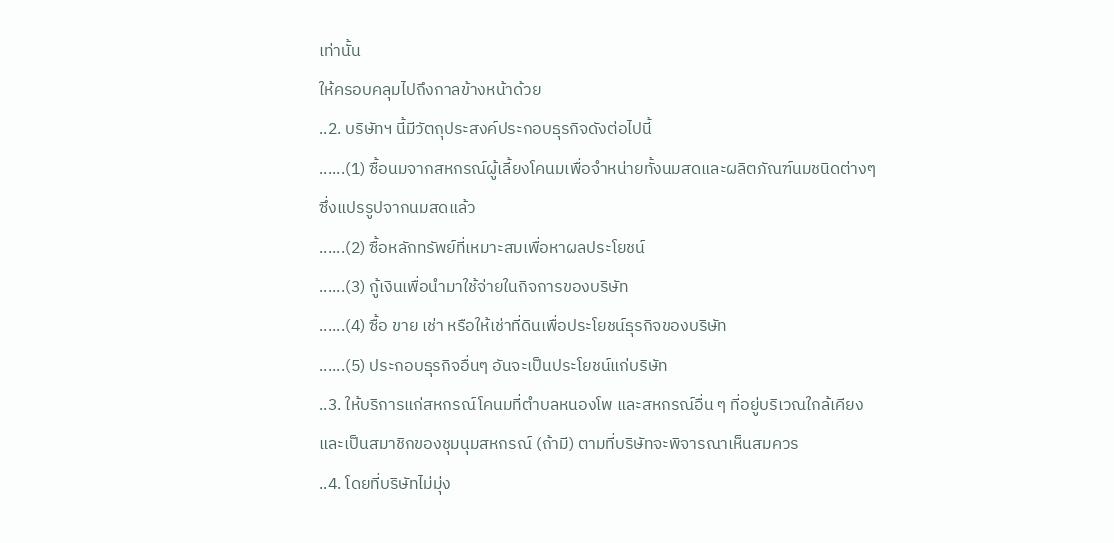เท่านั้น
ให้ครอบคลุมไปถึงกาลข้างหน้าด้วย
..2. บริษัทฯ นี้มีวัตถุประสงค์ประกอบธุรกิจดังต่อไปนี้
......(1) ซื้อนมจากสหกรณ์ผู้เลี้ยงโคนมเพื่อจำหน่ายทั้งนมสดและผลิตภัณฑ์นมชนิดต่างๆ
ซึ่งแปรรูปจากนมสดแล้ว
......(2) ซื้อหลักทรัพย์ที่เหมาะสมเพื่อหาผลประโยชน์
......(3) กู้เงินเพื่อนำมาใช้จ่ายในกิจการของบริษัท
......(4) ซื้อ ขาย เช่า หรือให้เช่าที่ดินเพื่อประโยชน์ธุรกิจของบริษัท
......(5) ประกอบธุรกิจอื่นๆ อันจะเป็นประโยชน์แก่บริษัท
..3. ให้บริการแก่สหกรณ์โคนมที่ตำบลหนองโพ และสหกรณ์อื่น ๆ ที่อยู่บริเวณใกล้เคียง
และเป็นสมาชิกของชุมนุมสหกรณ์ (ถ้ามี) ตามที่บริษัทจะพิจารณาเห็นสมควร
..4. โดยที่บริษัทไม่มุ่ง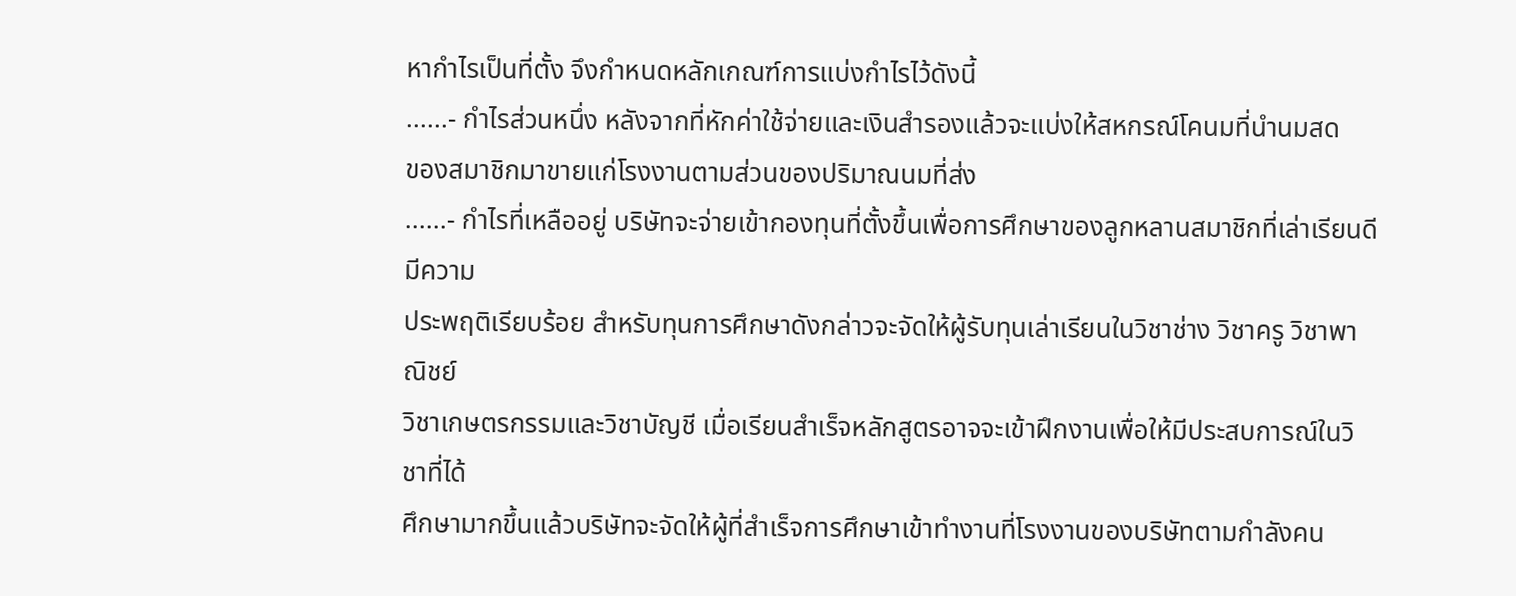หากำไรเป็นที่ตั้ง จึงกำหนดหลักเกณฑ์การแบ่งกำไรไว้ดังนี้
......- กำไรส่วนหนึ่ง หลังจากที่หักค่าใช้จ่ายและเงินสำรองแล้วจะแบ่งให้สหกรณ์โคนมที่นำนมสด
ของสมาชิกมาขายแก่โรงงานตามส่วนของปริมาณนมที่ส่ง
......- กำไรที่เหลืออยู่ บริษัทจะจ่ายเข้ากองทุนที่ตั้งขึ้นเพื่อการศึกษาของลูกหลานสมาชิกที่เล่าเรียนดีมีความ
ประพฤติเรียบร้อย สำหรับทุนการศึกษาดังกล่าวจะจัดให้ผู้รับทุนเล่าเรียนในวิชาช่าง วิชาครู วิชาพาณิชย์
วิชาเกษตรกรรมและวิชาบัญชี เมื่อเรียนสำเร็จหลักสูตรอาจจะเข้าฝึกงานเพื่อให้มีประสบการณ์ในวิชาที่ได้
ศึกษามากขึ้นแล้วบริษัทจะจัดให้ผู้ที่สำเร็จการศึกษาเข้าทำงานที่โรงงานของบริษัทตามกำลังคน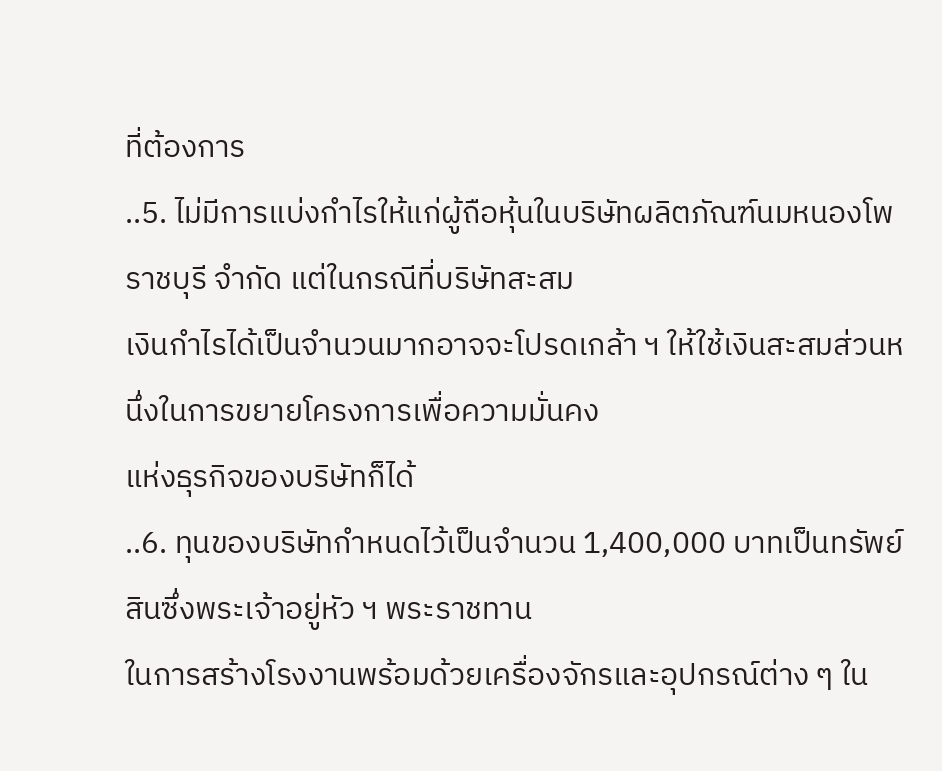ที่ต้องการ
..5. ไม่มีการแบ่งกำไรให้แก่ผู้ถือหุ้นในบริษัทผลิตภัณฑ์นมหนองโพ ราชบุรี จำกัด แต่ในกรณีที่บริษัทสะสม
เงินกำไรได้เป็นจำนวนมากอาจจะโปรดเกล้า ฯ ให้ใช้เงินสะสมส่วนหนึ่งในการขยายโครงการเพื่อความมั่นคง
แห่งธุรกิจของบริษัทก็ได้
..6. ทุนของบริษัทกำหนดไว้เป็นจำนวน 1,400,000 บาทเป็นทรัพย์สินซึ่งพระเจ้าอยู่หัว ฯ พระราชทาน
ในการสร้างโรงงานพร้อมด้วยเครื่องจักรและอุปกรณ์ต่าง ๆ ใน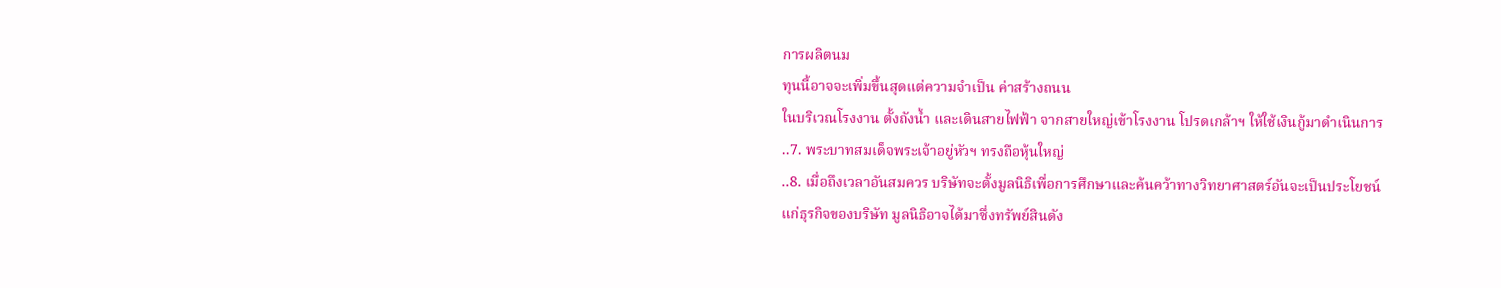การผลิตนม
ทุนนี้อาจจะเพิ่มขึ้นสุดแต่ความจำเป็น ค่าสร้างถนน
ในบริเวณโรงงาน ตั้งถังน้ำ และเดินสายไฟฟ้า จากสายใหญ่เข้าโรงงาน โปรดเกล้าฯ ให้ใช้เงินกู้มาดำเนินการ
..7. พระบาทสมเด็จพระเจ้าอยู่หัวฯ ทรงถือหุ้นใหญ่
..8. เมื่อถึงเวลาอันสมควร บริษัทจะตั้งมูลนิธิเพื่อการศึกษาและค้นคว้าทางวิทยาศาสตร์อันจะเป็นประโยชน์
แก่ธุรกิจของบริษัท มูลนิธิอาจได้มาซึ่งทรัพย์สินดัง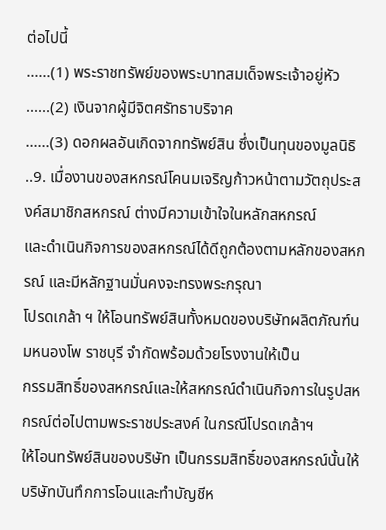ต่อไปนี้
......(1) พระราชทรัพย์ของพระบาทสมเด็จพระเจ้าอยู่หัว
......(2) เงินจากผู้มีจิตศรัทธาบริจาค
......(3) ดอกผลอันเกิดจากทรัพย์สิน ซึ่งเป็นทุนของมูลนิธิ
..9. เมื่องานของสหกรณ์โคนมเจริญก้าวหน้าตามวัตถุประสงค์สมาชิกสหกรณ์ ต่างมีความเข้าใจในหลักสหกรณ์
และดำเนินกิจการของสหกรณ์ได้ดีถูกต้องตามหลักของสหกรณ์ และมีหลักฐานมั่นคงจะทรงพระกรุณา
โปรดเกล้า ฯ ให้โอนทรัพย์สินทั้งหมดของบริษัทผลิตภัณฑ์นมหนองโพ ราชบุรี จำกัดพร้อมด้วยโรงงานให้เป็น
กรรมสิทธิ์ของสหกรณ์และให้สหกรณ์ดำเนินกิจการในรูปสหกรณ์ต่อไปตามพระราชประสงค์ ในกรณีโปรดเกล้าฯ
ให้โอนทรัพย์สินของบริษัท เป็นกรรมสิทธิ์ของสหกรณ์นั้นให้บริษัทบันทึกการโอนและทำบัญชีห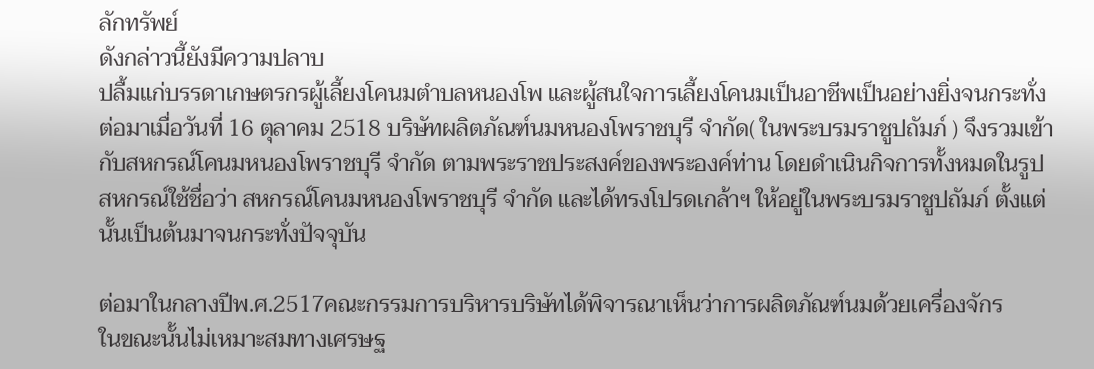ลักทรัพย์
ดังกล่าวนี้ยังมีความปลาบ
ปลื้มแก่บรรดาเกษตรกรผู้เลี้ยงโคนมตำบลหนองโพ และผู้สนใจการเลี้ยงโคนมเป็นอาชีพเป็นอย่างยิ่งจนกระทั่ง
ต่อมาเมื่อวันที่ 16 ตุลาคม 2518 บริษัทผลิตภัณฑ์นมหนองโพราชบุรี จำกัด( ในพระบรมราชูปถัมภ์ ) จึงรวมเข้า
กับสหกรณ์โคนมหนองโพราชบุรี จำกัด ตามพระราชประสงค์ของพระองค์ท่าน โดยดำเนินกิจการทั้งหมดในรูป
สหกรณ์ใช้ชื่อว่า สหกรณ์โคนมหนองโพราชบุรี จำกัด และได้ทรงโปรดเกล้าฯ ให้อยู่ในพระบรมราชูปถัมภ์ ตั้งแต่
นั้นเป็นต้นมาจนกระทั่งปัจจุบัน

ต่อมาในกลางปีพ.ศ.2517คณะกรรมการบริหารบริษัทได้พิจารณาเห็นว่าการผลิตภัณฑ์นมด้วยเครื่องจักร
ในขณะนั้นไม่เหมาะสมทางเศรษฐ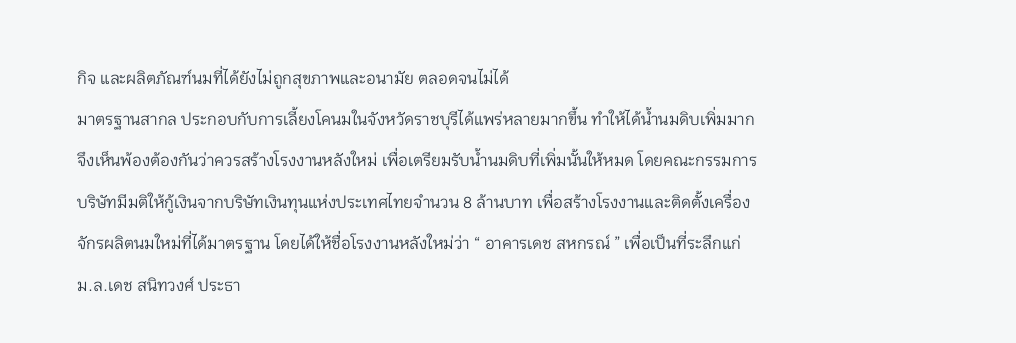กิจ และผลิตภัณฑ์นมที่ได้ยังไม่ถูกสุขภาพและอนามัย ตลอดจนไม่ได้
มาตรฐานสากล ประกอบกับการเลี้ยงโคนมในจังหวัดราชบุรีได้แพร่หลายมากขึ้น ทำให้ได้น้ำนมดิบเพิ่มมาก
จึงเห็นพ้องต้องกันว่าควรสร้างโรงงานหลังใหม่ เพื่อเตรียมรับน้ำนมดิบที่เพิ่มนั้นให้หมด โดยคณะกรรมการ
บริษัทมีมติให้กู้เงินจากบริษัทเงินทุนแห่งประเทศไทยจำนวน 8 ล้านบาท เพื่อสร้างโรงงานและติดตั้งเครื่อง
จักรผลิตนมใหม่ที่ได้มาตรฐาน โดยได้ให้ชื่อโรงงานหลังใหม่ว่า “ อาคารเดช สหกรณ์ ” เพื่อเป็นที่ระลึกแก่
ม.ล.เดช สนิทวงศ์ ประธา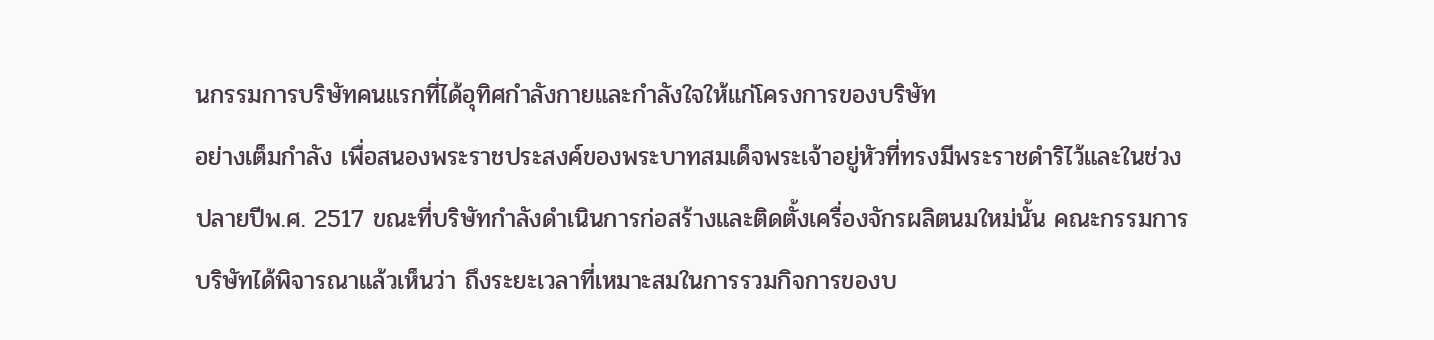นกรรมการบริษัทคนแรกที่ได้อุทิศกำลังกายและกำลังใจให้แก่โครงการของบริษัท
อย่างเต็มกำลัง เพื่อสนองพระราชประสงค์ของพระบาทสมเด็จพระเจ้าอยู่หัวที่ทรงมีพระราชดำริไว้และในช่วง
ปลายปีพ.ศ. 2517 ขณะที่บริษัทกำลังดำเนินการก่อสร้างและติดตั้งเครื่องจักรผลิตนมใหม่นั้น คณะกรรมการ
บริษัทได้พิจารณาแล้วเห็นว่า ถึงระยะเวลาที่เหมาะสมในการรวมกิจการของบ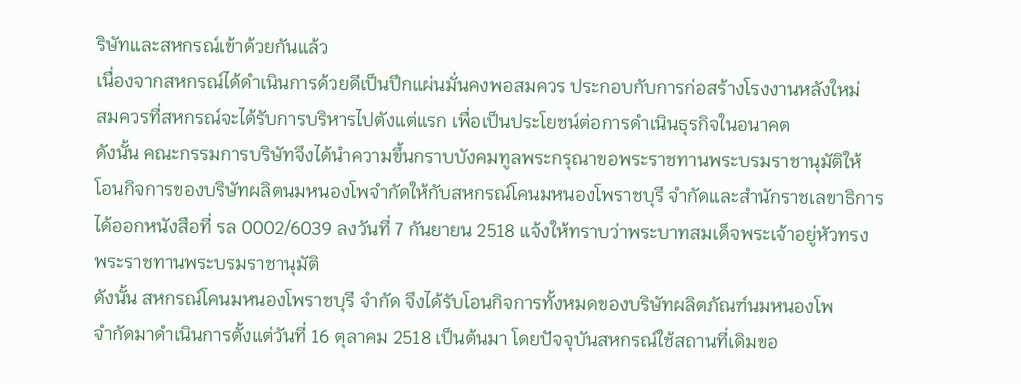ริษัทและสหกรณ์เข้าด้วยกันแล้ว
เนื่องจากสหกรณ์ได้ดำเนินการด้วยดีเป็นปึกแผ่นมั่นคงพอสมควร ประกอบกับการก่อสร้างโรงงานหลังใหม่
สมควรที่สหกรณ์จะได้รับการบริหารไปตังแต่แรก เพื่อเป็นประโยชน์ต่อการดำเนินธุรกิจในอนาคต
ดังนั้น คณะกรรมการบริษัทจึงได้นำความขึ้นกราบบังคมทูลพระกรุณาขอพระราชทานพระบรมราชานุมัติให้
โอนกิจการของบริษัทผลิตนมหนองโพจำกัดให้กับสหกรณ์โคนมหนองโพราชบุรี จำกัดและสำนักราชเลขาธิการ
ได้ออกหนังสือที่ รล 0002/6039 ลงวันที่ 7 กันยายน 2518 แจ้งให้ทราบว่าพระบาทสมเด็จพระเจ้าอยู่หัวทรง
พระราชทานพระบรมราชานุมัติ
ดังนั้น สหกรณ์โคนมหนองโพราชบุรี จำกัด จึงได้รับโอนกิจการทั้งหมดของบริษัทผลิตภัณฑ์นมหนองโพ
จำกัดมาดำเนินการตั้งแต่วันที่ 16 ตุลาคม 2518 เป็นต้นมา โดยปัจจุบันสหกรณ์ใช้สถานที่เดิมขอ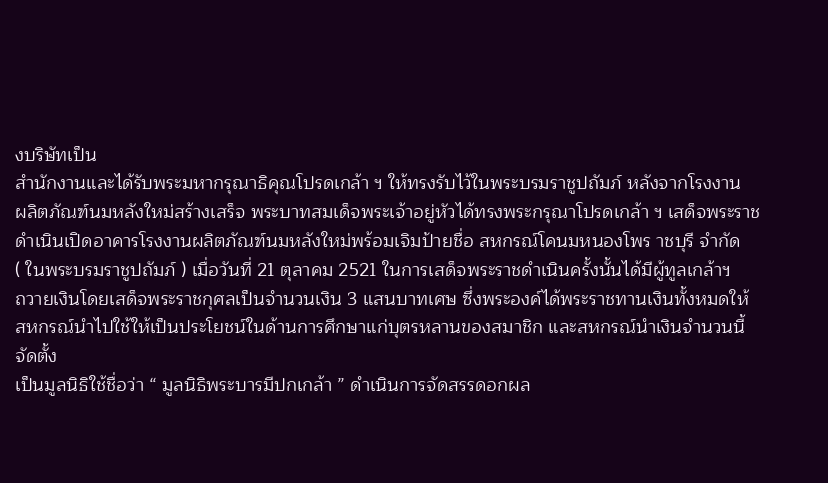งบริษัทเป็น
สำนักงานและได้รับพระมหากรุณาธิคุณโปรดเกล้า ฯ ให้ทรงรับไว้ในพระบรมราชูปถัมภ์ หลังจากโรงงาน
ผลิตภัณฑ์นมหลังใหม่สร้างเสร็จ พระบาทสมเด็จพระเจ้าอยู่หัวได้ทรงพระกรุณาโปรดเกล้า ฯ เสด็จพระราช
ดำเนินเปิดอาคารโรงงานผลิตภัณฑ์นมหลังใหม่พร้อมเจิมป้ายชื่อ สหกรณ์โคนมหนองโพร าชบุรี จำกัด
( ในพระบรมราชูปถัมภ์ ) เมื่อวันที่ 21 ตุลาคม 2521 ในการเสด็จพระราชดำเนินครั้งนั้นได้มีผู้ทูลเกล้าฯ
ถวายเงินโดยเสด็จพระราชกุศลเป็นจำนวนเงิน 3 แสนบาทเศษ ซึ่งพระองค์ได้พระราชทานเงินทั้งหมดให้
สหกรณ์นำไปใช้ให้เป็นประโยชน์ในด้านการศึกษาแก่บุตรหลานของสมาชิก และสหกรณ์นำเงินจำนวนนี้จัดตั้ง
เป็นมูลนิธิใช้ชื่อว่า “ มูลนิธิพระบารมีปกเกล้า ” ดำเนินการจัดสรรดอกผล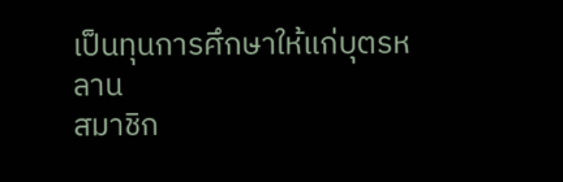เป็นทุนการศึกษาให้แก่บุตรหลาน
สมาชิก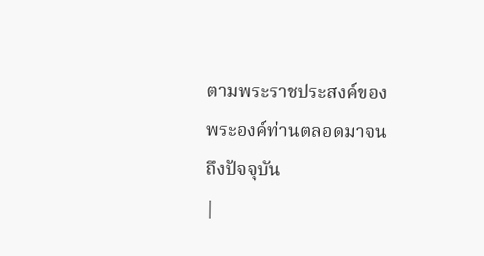ตามพระราชประสงค์ของพระองค์ท่านตลอดมาจนถึงปัจจุบัน
|